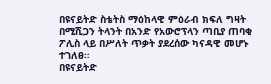በዩናይትድ ስቴትስ ማዕከላዊ ምዕራብ ክፍለ ግዛት በሚሺጋን ትላንት በአንድ የአውሮፕላን ጣቢያ ጠባቂ ፖሊስ ላይ በሥለት ጥቃት ያደረሰው ካናዳዊ መሆኑ ተገለፀ።
በዩናይትድ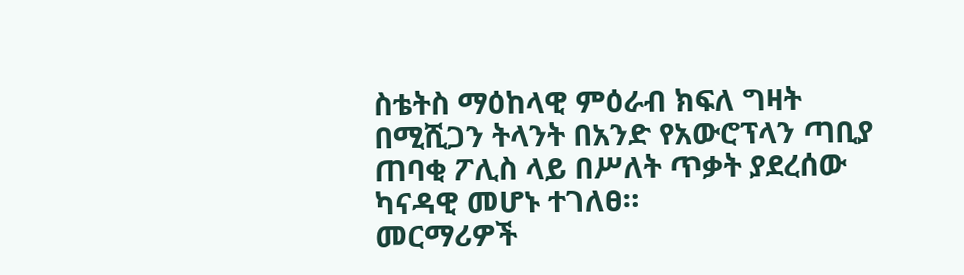ስቴትስ ማዕከላዊ ምዕራብ ክፍለ ግዛት በሚሺጋን ትላንት በአንድ የአውሮፕላን ጣቢያ ጠባቂ ፖሊስ ላይ በሥለት ጥቃት ያደረሰው ካናዳዊ መሆኑ ተገለፀ።
መርማሪዎች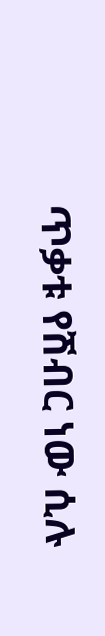ጥቃቱ የሽብር ነው ሲሉ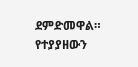ደምድመዋል።
የተያያዘውን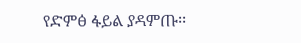የድምፅ ፋይል ያዳምጡ፡፡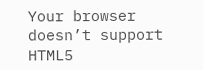Your browser doesn’t support HTML5